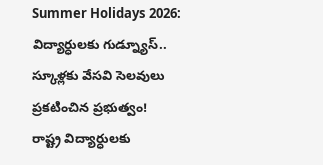Summer Holidays 2026: విద్యార్ధులకు గుడ్న్యూస్.. స్కూళ్లకు వేసవి సెలవులు ప్రకటించిన ప్రభుత్వం!
రాష్ట్ర విద్యార్ధులకు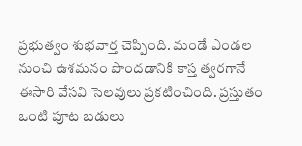ప్రభుత్వం శుభవార్త చెప్పింది. మండే ఎండల నుంచి ఉశమనం పొందడానికి కాస్త త్వరగానే ఈసారి వేసవి సెలవులు ప్రకటించింది. ప్రస్తుతం ఒంటి పూట బడులు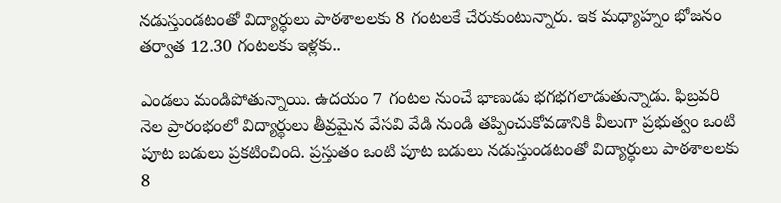నడుస్తుండటంతో విద్యార్ధులు పాఠశాలలకు 8 గంటలకే చేరుకుంటున్నారు. ఇక మధ్యాహ్నం భోజనం తర్వాత 12.30 గంటలకు ఇళ్లకు..

ఎండలు మండిపోతున్నాయి. ఉదయం 7 గంటల నుంచే భాణుడు భగభగలాడుతున్నాడు. ఫిబ్రవరి నెల ప్రారంభంలో విద్యార్థులు తీవ్రమైన వేసవి వేడి నుండి తప్పించుకోవడానికి వీలుగా ప్రభుత్వం ఒంటి పూట బడులు ప్రకటించింది. ప్రస్తుతం ఒంటి పూట బడులు నడుస్తుండటంతో విద్యార్ధులు పాఠశాలలకు 8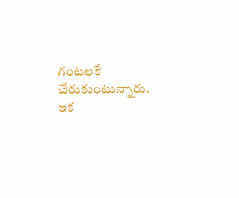గంటలకే చేరుకుంటున్నారు. ఇక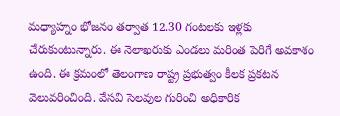మధ్యాహ్నం భోజనం తర్వాత 12.30 గంటలకు ఇళ్లకు చేరుకుంటున్నారు. ఈ నెలాఖరుకు ఎండలు మరింత పెరిగే అవకాశం ఉంది. ఈ క్రమంలో తెలంగాణ రాష్ట్ర ప్రభుత్వం కీలక ప్రకటన వెలువరించింది. వేసవి సెలవుల గురించి అధికారిక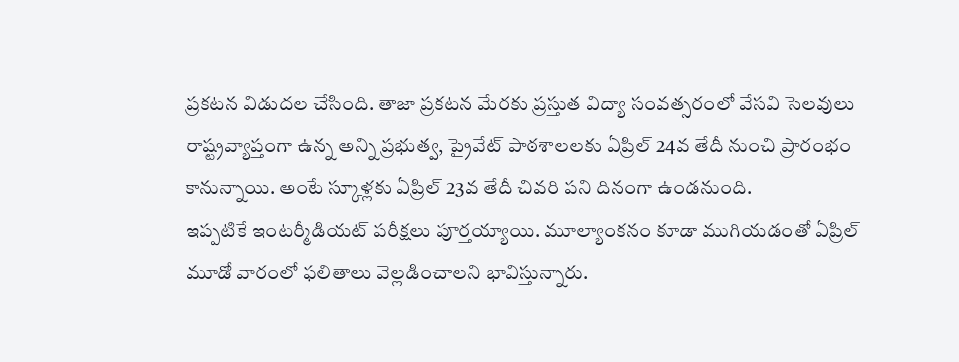ప్రకటన విడుదల చేసింది. తాజా ప్రకటన మేరకు ప్రస్తుత విద్యా సంవత్సరంలో వేసవి సెలవులు రాష్ట్రవ్యాప్తంగా ఉన్న అన్ని ప్రభుత్వ, ప్రైవేట్ పాఠశాలలకు ఏప్రిల్ 24వ తేదీ నుంచి ప్రారంభం కానున్నాయి. అంటే స్కూళ్లకు ఏప్రిల్ 23వ తేదీ చివరి పని దినంగా ఉండనుంది.
ఇప్పటికే ఇంటర్మీడియట్ పరీక్షలు పూర్తయ్యాయి. మూల్యాంకనం కూడా ముగియడంతో ఏప్రిల్ మూడో వారంలో ఫలితాలు వెల్లడించాలని భావిస్తున్నారు.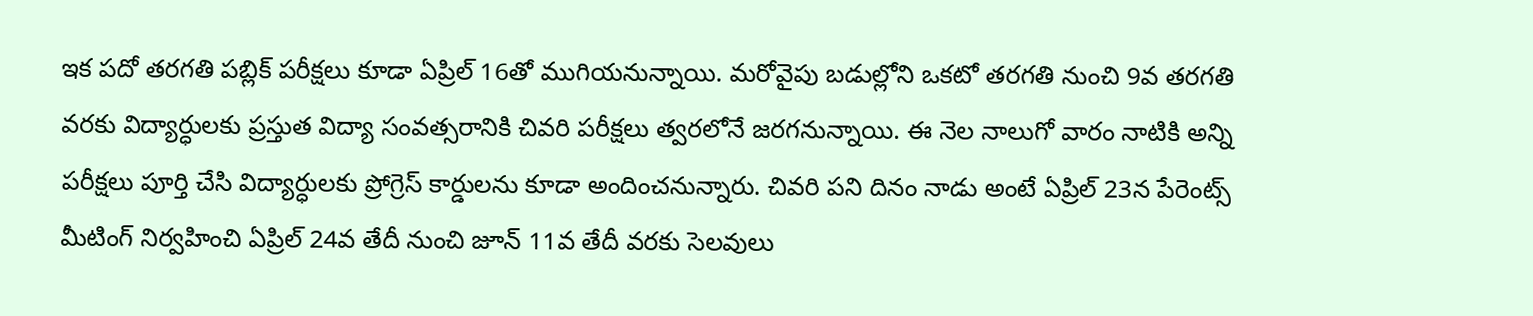ఇక పదో తరగతి పబ్లిక్ పరీక్షలు కూడా ఏప్రిల్ 16తో ముగియనున్నాయి. మరోవైపు బడుల్లోని ఒకటో తరగతి నుంచి 9వ తరగతి వరకు విద్యార్ధులకు ప్రస్తుత విద్యా సంవత్సరానికి చివరి పరీక్షలు త్వరలోనే జరగనున్నాయి. ఈ నెల నాలుగో వారం నాటికి అన్ని పరీక్షలు పూర్తి చేసి విద్యార్ధులకు ప్రోగ్రెస్ కార్డులను కూడా అందించనున్నారు. చివరి పని దినం నాడు అంటే ఏప్రిల్ 23న పేరెంట్స్ మీటింగ్ నిర్వహించి ఏప్రిల్ 24వ తేదీ నుంచి జూన్ 11వ తేదీ వరకు సెలవులు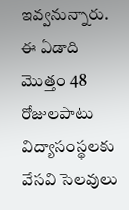ఇవ్వనున్నారు. ఈ ఏడాది మొత్తం 48 రోజులపాటు విద్యాసంస్థలకు వేసవి సెలవులు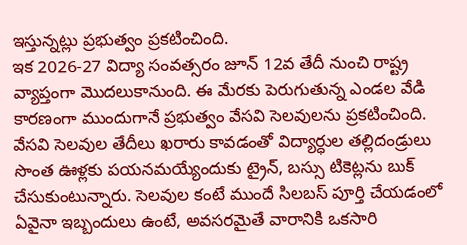ఇస్తున్నట్లు ప్రభుత్వం ప్రకటించింది.
ఇక 2026-27 విద్యా సంవత్సరం జూన్ 12వ తేదీ నుంచి రాష్ట్ర వ్యాప్తంగా మొదలుకానుంది. ఈ మేరకు పెరుగుతున్న ఎండల వేడి కారణంగా ముందుగానే ప్రభుత్వం వేసవి సెలవులను ప్రకటించింది. వేసవి సెలవుల తేదీలు ఖరారు కావడంతో విద్యార్ధుల తల్లిదండ్రులు సొంత ఊళ్లకు పయనమయ్యేందుకు ట్రైన్, బస్సు టికెట్లను బుక్ చేసుకుంటున్నారు. సెలవుల కంటే ముందే సిలబస్ పూర్తి చేయడంలో ఏవైనా ఇబ్బందులు ఉంటే, అవసరమైతే వారానికి ఒకసారి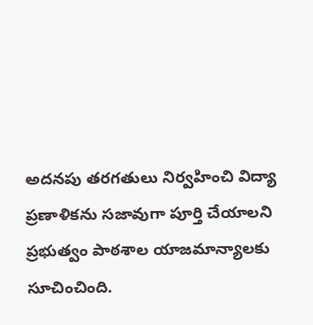అదనపు తరగతులు నిర్వహించి విద్యా ప్రణాళికను సజావుగా పూర్తి చేయాలని ప్రభుత్వం పాఠశాల యాజమాన్యాలకు సూచించింది.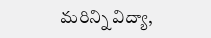మరిన్ని విద్యా,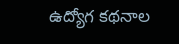ఉద్యోగ కథనాల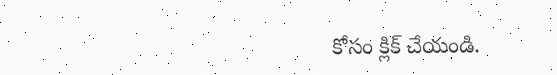కోసం క్లిక్ చేయండి.